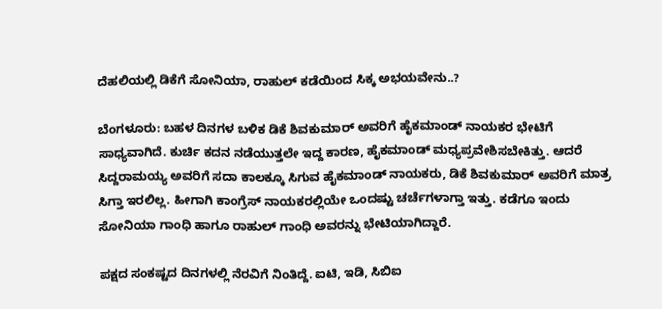ದೆಹಲಿಯಲ್ಲಿ ಡಿಕೆಗೆ ಸೋನಿಯಾ, ರಾಹುಲ್ ಕಡೆಯಿಂದ ಸಿಕ್ಕ ಅಭಯವೇನು..?

ಬೆಂಗಳೂರು: ಬಹಳ ದಿನಗಳ ಬಳಿಕ ಡಿಕೆ ಶಿವಕುಮಾರ್ ಅವರಿಗೆ ಹೈಕಮಾಂಡ್ ನಾಯಕರ ಭೇಟಿಗೆ ಸಾಧ್ಯವಾಗಿದೆ. ಕುರ್ಚಿ ಕದನ ನಡೆಯುತ್ತಲೇ ಇದ್ದ ಕಾರಣ, ಹೈಕಮಾಂಡ್ ಮಧ್ಯಪ್ರವೇಶಿಸಬೇಕಿತ್ತು. ಆದರೆ ಸಿದ್ದರಾಮಯ್ಯ ಅವರಿಗೆ ಸದಾ ಕಾಲಕ್ಕೂ ಸಿಗುವ ಹೈಕಮಾಂಡ್ ನಾಯಕರು, ಡಿಕೆ ಶಿವಕುಮಾರ್ ಅವರಿಗೆ ಮಾತ್ರ ಸಿಗ್ತಾ ಇರಲಿಲ್ಲ. ಹೀಗಾಗಿ ಕಾಂಗ್ರೆಸ್ ನಾಯಕರಲ್ಲಿಯೇ ಒಂದಷ್ಟು ಚರ್ಚೆಗಳಾಗ್ತಾ ಇತ್ತು. ಕಡೆಗೂ ಇಂದು ಸೋನಿಯಾ ಗಾಂಧಿ ಹಾಗೂ ರಾಹುಲ್ ಗಾಂಧಿ ಅವರನ್ನು ಭೇಟಿಯಾಗಿದ್ದಾರೆ.

ಪಕ್ಷದ ಸಂಕಷ್ಟದ ದಿನಗಳಲ್ಲಿ ನೆರವಿಗೆ ನಿಂತಿದ್ದೆ. ಐಟಿ, ಇಡಿ, ಸಿಬಿಐ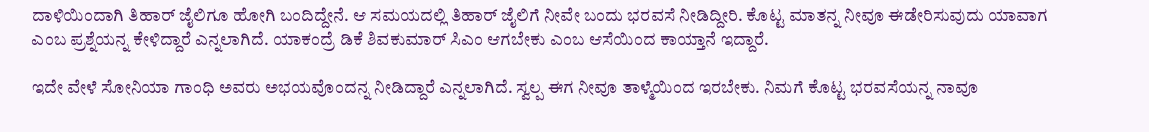ದಾಳಿಯಿಂದಾಗಿ ತಿಹಾರ್ ಜೈಲಿಗೂ ಹೋಗಿ ಬಂದಿದ್ದೇನೆ. ಆ ಸಮಯದಲ್ಲಿ ತಿಹಾರ್ ಜೈಲಿಗೆ ನೀವೇ ಬಂದು ಭರವಸೆ ನೀಡಿದ್ದೀರಿ. ಕೊಟ್ಟ ಮಾತನ್ನ ನೀವೂ ಈಡೇರಿಸುವುದು ಯಾವಾಗ ಎಂಬ ಪ್ರಶ್ನೆಯನ್ನ ಕೇಳಿದ್ದಾರೆ ಎನ್ನಲಾಗಿದೆ. ಯಾಕಂದ್ರೆ ಡಿಕೆ ಶಿವಕುಮಾರ್ ಸಿಎಂ ಆಗಬೇಕು ಎಂಬ ಆಸೆಯಿಂದ ಕಾಯ್ತಾನೆ ಇದ್ದಾರೆ.

ಇದೇ ವೇಳೆ ಸೋನಿಯಾ ಗಾಂಧಿ ಅವರು ಅಭಯವೊಂದನ್ನ ನೀಡಿದ್ದಾರೆ ಎನ್ನಲಾಗಿದೆ. ಸ್ವಲ್ಪ ಈಗ ನೀವೂ ತಾಳ್ಮೆಯಿಂದ ಇರಬೇಕು. ನಿಮಗೆ ಕೊಟ್ಟ ಭರವಸೆಯನ್ನ ನಾವೂ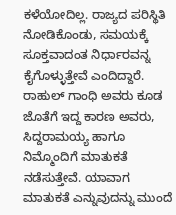ಕಳೆಯೋದಿಲ್ಲ. ರಾಜ್ಯದ ಪರಿಸ್ಥಿತಿ ನೋಡಿಕೊಂಡು, ಸಮಯಕ್ಕೆ ಸೂಕ್ತವಾದಂತ ನಿರ್ಧಾರವನ್ನ ಕೈಗೊಳ್ಳುತ್ತೇವೆ ಎಂದಿದ್ದಾರೆ. ರಾಹುಲ್ ಗಾಂಧಿ ಅವರು ಕೂಡ ಜೊತೆಗೆ ಇದ್ದ ಕಾರಣ ಅವರು, ಸಿದ್ದರಾಮಯ್ಯ ಹಾಗೂ ನಿಮ್ಮೊಂದಿಗೆ ಮಾತುಕತೆ ನಡೆಸುತ್ತೇವೆ. ಯಾವಾಗ ಮಾತುಕತೆ ಎನ್ನುವುದನ್ನು ಮುಂದೆ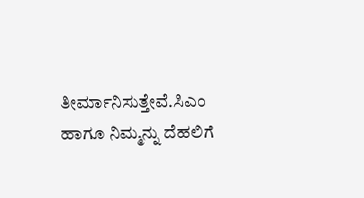ತೀರ್ಮಾನಿಸುತ್ತೇವೆ.ಸಿಎಂ ಹಾಗೂ ನಿಮ್ಮನ್ನು ದೆಹಲಿಗೆ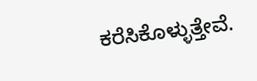ಕರೆಸಿಕೊಳ್ಳುತ್ತೇವೆ.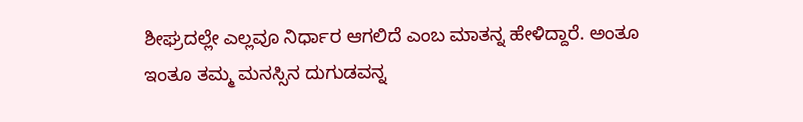ಶೀಘ್ರದಲ್ಲೇ ಎಲ್ಲವೂ ನಿರ್ಧಾರ ಆಗಲಿದೆ ಎಂಬ ಮಾತನ್ನ ಹೇಳಿದ್ದಾರೆ. ಅಂತೂ ಇಂತೂ ತಮ್ಮ ಮನಸ್ಸಿನ ದುಗುಡವನ್ನ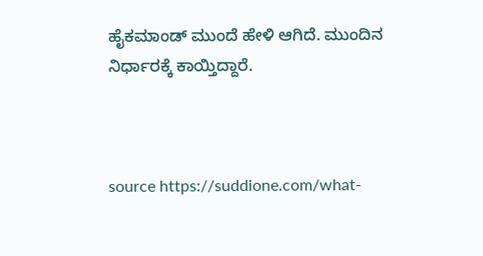ಹೈಕಮಾಂಡ್ ಮುಂದೆ ಹೇಳಿ ಆಗಿದೆ. ಮುಂದಿನ ನಿರ್ಧಾರಕ್ಕೆ ಕಾಯ್ತಿದ್ದಾರೆ.



source https://suddione.com/what-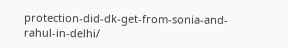protection-did-dk-get-from-sonia-and-rahul-in-delhi/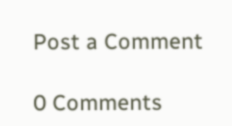Post a Comment

0 Comments